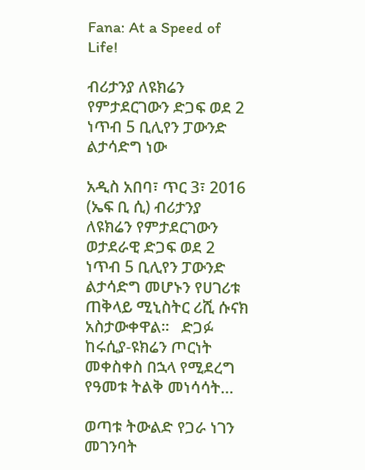Fana: At a Speed of Life!

ብሪታንያ ለዩክሬን የምታደርገውን ድጋፍ ወደ 2 ነጥብ 5 ቢሊየን ፓውንድ ልታሳድግ ነው

አዲስ አበባ፣ ጥር 3፣ 2016 (ኤፍ ቢ ሲ) ብሪታንያ ለዩክሬን የምታደርገውን ወታደራዊ ድጋፍ ወደ 2 ነጥብ 5 ቢሊየን ፓውንድ ልታሳድግ መሆኑን የሀገሪቱ ጠቅላይ ሚኒስትር ሪሺ ሱናክ አስታውቀዋል፡፡   ድጋፉ ከሩሲያ-ዩክሬን ጦርነት መቀስቀስ በኋላ የሚደረግ የዓመቱ ትልቅ መነሳሳት…

ወጣቱ ትውልድ የጋራ ነገን መገንባት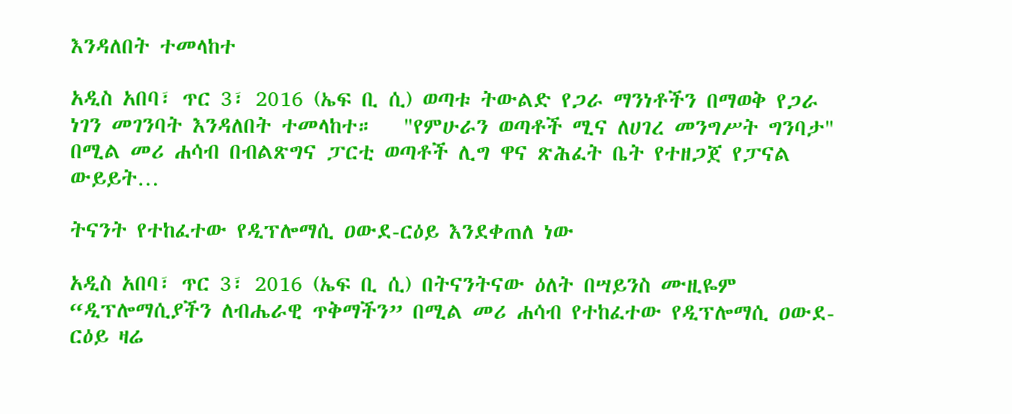እንዳለበት ተመላከተ

አዲስ አበባ፣ ጥር 3፣ 2016 (ኤፍ ቢ ሲ) ወጣቱ ትውልድ የጋራ ማንነቶችን በማወቅ የጋራ ነገን መገንባት እንዳለበት ተመላከተ።   "የምሁራን ወጣቶች ሚና ለሀገረ መንግሥት ግንባታ" በሚል መሪ ሐሳብ በብልጽግና ፓርቲ ወጣቶች ሊግ ዋና ጽሕፈት ቤት የተዘጋጀ የፓናል ውይይት…

ትናንት የተከፈተው የዲፕሎማሲ ዐውደ-ርዕይ እንደቀጠለ ነው

አዲስ አበባ፣ ጥር 3፣ 2016 (ኤፍ ቢ ሲ) በትናንትናው ዕለት በሣይንስ ሙዚዬም “ዲፕሎማሲያችን ለብሔራዊ ጥቅማችን” በሚል መሪ ሐሳብ የተከፈተው የዲፕሎማሲ ዐውደ-ርዕይ ዛሬ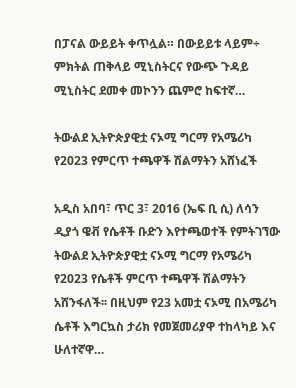በፓናል ውይይት ቀጥሏል። በውይይቱ ላይም÷ ምክትል ጠቅላይ ሚኒስትርና የውጭ ጉዳይ ሚኒስትር ደመቀ መኮንን ጨምሮ ከፍተኛ…

ትውልደ ኢትዮጵያዊቷ ናኦሚ ግርማ የአሜሪካ የ2023 የምርጥ ተጫዋች ሽልማትን አሸነፈች

አዲስ አበባ፣ ጥር 3፣ 2016 (ኤፍ ቢ ሲ) ለሳን ዲያጎ ዌቭ የሴቶች ቡድን እየተጫወተች የምትገኘው ትውልደ ኢትዮጵያዊቷ ናኦሚ ግርማ የአሜሪካ የ2023 የሴቶች ምርጥ ተጫዋች ሽልማትን አሸንፋለች፡፡ በዚህም የ23 አመቷ ናኦሚ በአሜሪካ ሴቶች እግርኳስ ታሪክ የመጀመሪያዋ ተከላካይ እና ሁለተኛዋ…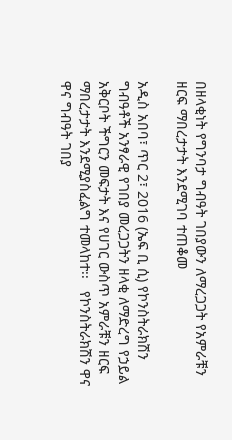በዘላቂነት የግንባታ ግብዓት ገበያውን ለማረጋጋት የአምራቹን ዘርፍ ማበረታታት እንደሚገባ ተጠቆመ

አዲስ አበባ፣ ጥር 2፣ 2016 (ኤፍ ቢ ሲ) የኮንስትራክሽን ግብዓቶች አንፃራዊ የገበያ መረጋጋትን ዘላቂ ለማድረግ የኃይል አቅርቦት ችግርን መፍታት እና የሀገር ውስጥ አምራቹን ዘርፍ ማበረታታት እንደሚያስፈልግ ተመላከተ፡፡   የኮንስትራክሽን ዋና ዋና ግብዓት ገበያ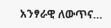አንፃራዊ ለውጥና…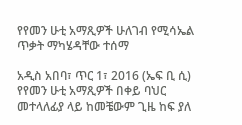የየመን ሁቲ አማጺዎች ሁለገብ የሚሳኤል ጥቃት ማካሄዳቸው ተሰማ

አዲስ አበባ፣ ጥር 1፣ 2016 (ኤፍ ቢ ሲ) የየመን ሁቲ አማጺዎች በቀይ ባህር መተላለፊያ ላይ ከመቼውም ጊዜ ከፍ ያለ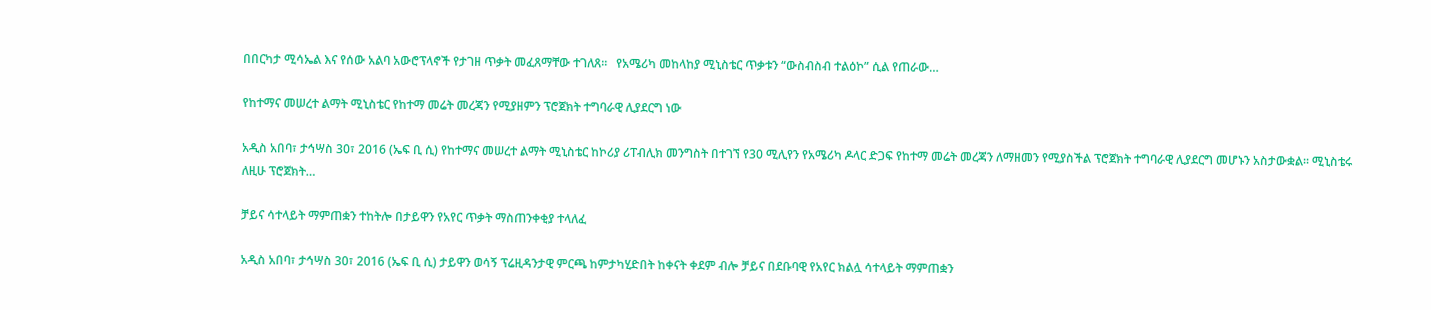በበርካታ ሚሳኤል እና የሰው አልባ አውሮፕላኖች የታገዘ ጥቃት መፈጸማቸው ተገለጸ፡፡   የአሜሪካ መከላከያ ሚኒስቴር ጥቃቱን “ውስብስብ ተልዕኮ” ሲል የጠራው…

የከተማና መሠረተ ልማት ሚኒስቴር የከተማ መሬት መረጃን የሚያዘምን ፕሮጀክት ተግባራዊ ሊያደርግ ነው

አዲስ አበባ፣ ታኅሣስ 30፣ 2016 (ኤፍ ቢ ሲ) የከተማና መሠረተ ልማት ሚኒስቴር ከኮሪያ ሪፐብሊክ መንግስት በተገኘ የ30 ሚሊየን የአሜሪካ ዶላር ድጋፍ የከተማ መሬት መረጃን ለማዘመን የሚያስችል ፕሮጀክት ተግባራዊ ሊያደርግ መሆኑን አስታውቋል፡፡ ሚኒስቴሩ ለዚሁ ፕሮጀክት…

ቻይና ሳተላይት ማምጠቋን ተከትሎ በታይዋን የአየር ጥቃት ማስጠንቀቂያ ተላለፈ

አዲስ አበባ፣ ታኅሣስ 30፣ 2016 (ኤፍ ቢ ሲ) ታይዋን ወሳኝ ፕሬዚዳንታዊ ምርጫ ከምታካሂድበት ከቀናት ቀደም ብሎ ቻይና በደቡባዊ የአየር ክልሏ ሳተላይት ማምጠቋን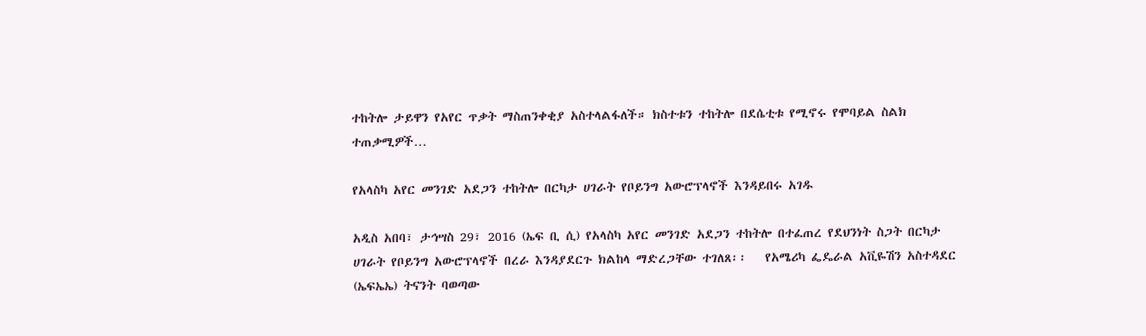ተከትሎ ታይዋን የአየር ጥቃት ማስጠንቀቂያ አስተላልፋለች። ክስተቱን ተከትሎ በደሴቲቱ የሚኖሩ የሞባይል ስልክ ተጠቃሚዎች…

የአላስካ አየር መንገድ አደጋን ተከትሎ በርካታ ሀገራት የቦይንግ አውሮፕላኖች እንዳይበሩ አገዱ

አዲስ አበባ፣ ታኅሣስ 29፣ 2016 (ኤፍ ቢ ሲ) የአላስካ አየር መንገድ አደጋን ተከትሎ በተፈጠረ የደህንነት ስጋት በርካታ ሀገራት የቦይንግ አውሮፕላኖች በረራ እንዳያደርጉ ክልከላ ማድረጋቸው ተገለጸ፡፡   የአሜሪካ ፌዴራል አቪዬሽን አስተዳደር (ኤፍኤኤ) ትናንት ባወጣው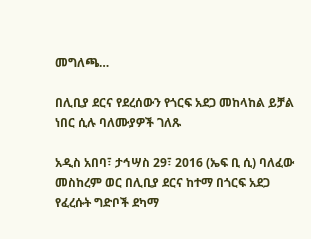መግለጫ…

በሊቢያ ደርና የደረሰውን የጎርፍ አደጋ መከላከል ይቻል ነበር ሲሉ ባለሙያዎች ገለጹ

አዲስ አበባ፣ ታኅሣስ 29፣ 2016 (ኤፍ ቢ ሲ) ባለፈው መስከረም ወር በሊቢያ ደርና ከተማ በጎርፍ አደጋ የፈረሱት ግድቦች ደካማ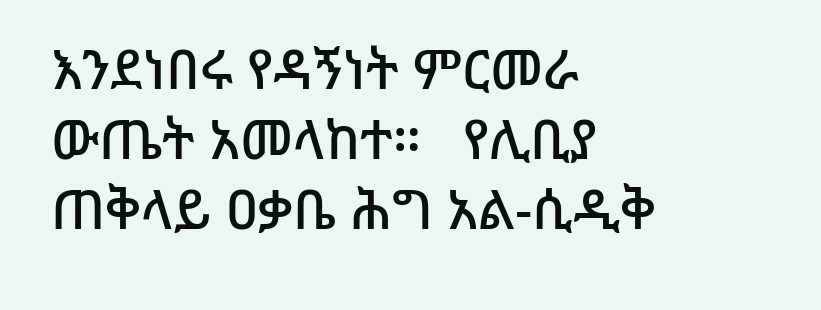እንደነበሩ የዳኝነት ምርመራ ውጤት አመላከተ።   የሊቢያ ጠቅላይ ዐቃቤ ሕግ አል-ሲዲቅ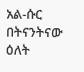አል-ሱር በትናንትናው ዕለት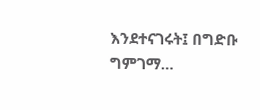እንደተናገሩት፤ በግድቡ ግምገማ…